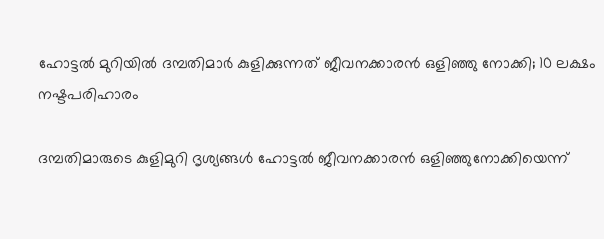ഹോട്ടല്‍ മുറിയില്‍ ദമ്പതിമാര്‍ കുളിക്കുന്നത് ജീവനക്കാരന്‍ ഒളിഞ്ഞു നോക്കി; 10 ലക്ഷം നഷ്ടപരിഹാരം

ദമ്പതിമാരുടെ കുളിമുറി ദൃശ്യങ്ങള്‍ ഹോട്ടല്‍ ജീവനക്കാരന്‍ ഒളിഞ്ഞുനോക്കിയെന്ന്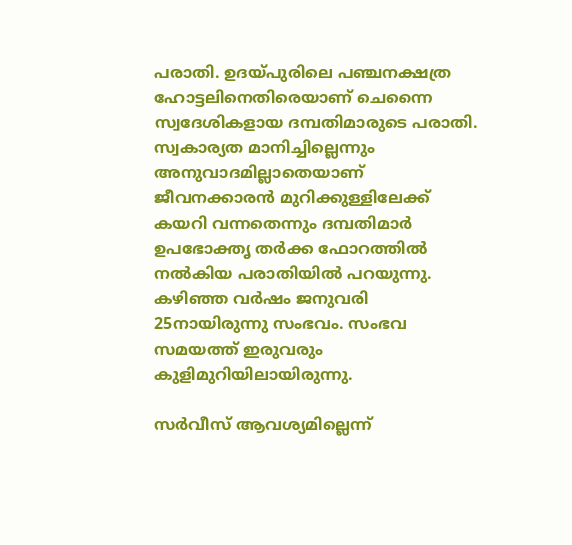പരാതി. ഉദയ്പുരിലെ പഞ്ചനക്ഷത്ര ഹോട്ടലിനെതിരെയാണ് ചെന്നൈ സ്വദേശികളായ ദമ്പതിമാരുടെ പരാതി. സ്വകാര്യത മാനിച്ചില്ലെന്നും അനുവാദമില്ലാതെയാണ് ജീവനക്കാരന്‍ മുറിക്കുള്ളിലേക്ക് കയറി വന്നതെന്നും ദമ്പതിമാര്‍ ഉപഭോക്തൃ തര്‍ക്ക ഫോറത്തില്‍ നല്‍കിയ പരാതിയില്‍ പറയുന്നു.  കഴിഞ്ഞ വര്‍ഷം ജനുവരി 25നായിരുന്നു സംഭവം. സംഭവ സമയത്ത് ഇരുവരും കുളിമുറിയിലായിരുന്നു.

സര്‍വീസ് ആവശ്യമില്ലെന്ന്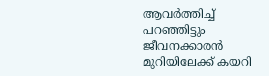ആവര്‍ത്തിച്ച് പറഞ്ഞിട്ടും ജീവനക്കാരന്‍ മുറിയിലേക്ക് കയറി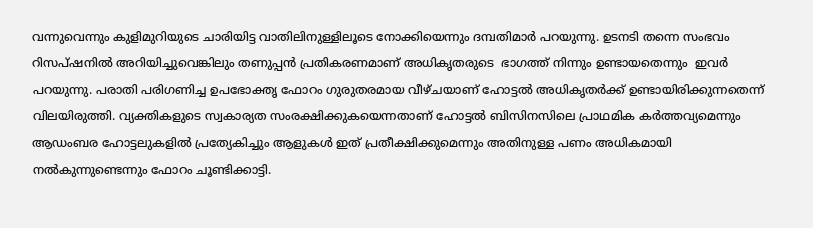വന്നുവെന്നും കുളിമുറിയുടെ ചാരിയിട്ട വാതിലിനുള്ളിലൂടെ നോക്കിയെന്നും ദമ്പതിമാര്‍ പറയുന്നു. ഉടനടി തന്നെ സംഭവം റിസപ്ഷനില്‍ അറിയിച്ചുവെങ്കിലും തണുപ്പന്‍ പ്രതികരണമാണ് അധികൃതരുടെ  ഭാഗത്ത് നിന്നും ഉണ്ടായതെന്നും  ഇവര്‍ പറയുന്നു. പരാതി പരിഗണിച്ച ഉപഭോക്തൃ ഫോറം ഗുരുതരമായ വീഴ്ചയാണ് ഹോട്ടല്‍ അധികൃതര്‍ക്ക് ഉണ്ടായിരിക്കുന്നതെന്ന് വിലയിരുത്തി. വ്യക്തികളുടെ സ്വകാര്യത സംരക്ഷിക്കുകയെന്നതാണ് ഹോട്ടല്‍ ബിസിനസിലെ പ്രാഥമിക കര്‍ത്തവ്യമെന്നും ആഡംബര ഹോട്ടലുകളില്‍ പ്രത്യേകിച്ചും ആളുകള്‍ ഇത് പ്രതീക്ഷിക്കുമെന്നും അതിനുള്ള പണം അധികമായി നല്‍കുന്നുണ്ടെന്നും ഫോറം ചൂണ്ടിക്കാട്ടി.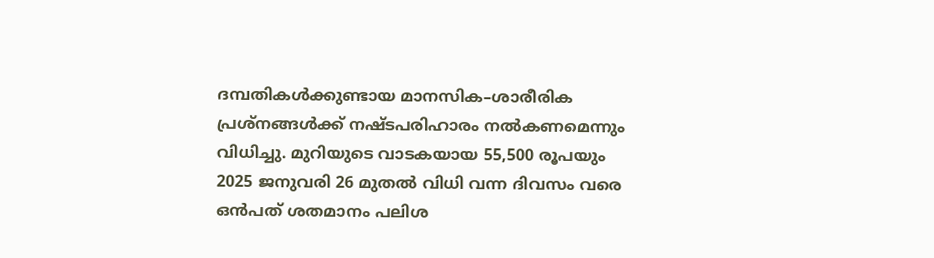ദമ്പതികള്‍ക്കുണ്ടായ മാനസിക–ശാരീരിക പ്രശ്നങ്ങള്‍ക്ക് നഷ്ടപരിഹാരം നല്‍കണമെന്നും വിധിച്ചു. മുറിയുടെ വാടകയായ 55,500 രൂപയും 2025 ജനുവരി 26 മുതല്‍ വിധി വന്ന ദിവസം വരെ ഒന്‍പത് ശതമാനം പലിശ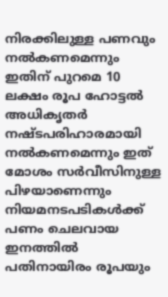നിരക്കിലുള്ള പണവും നല്‍കണമെന്നും ഇതിന് പുറമെ 10 ലക്ഷം രൂപ ഹോട്ടല്‍ അധികൃതര്‍ നഷ്ടപരിഹാരമായി നല്‍കണമെന്നും ഇത് മോശം സര്‍വീസിനുള്ള പിഴയാണെന്നും നിയമനടപടികള്‍ക്ക് പണം ചെലവായ ഇനത്തില്‍ പതിനായിരം രൂപയും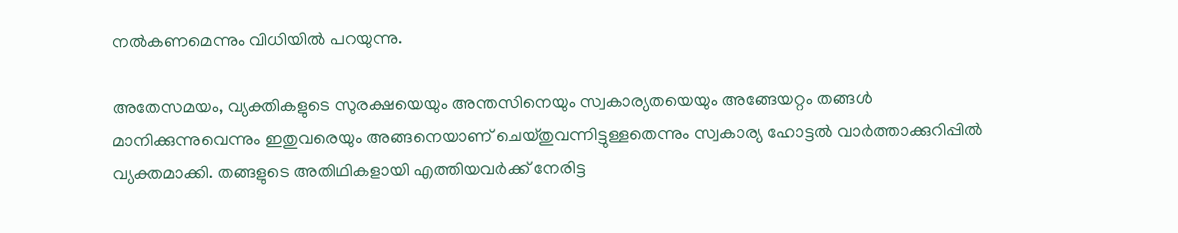നല്‍കണമെന്നും വിധിയില്‍ പറയുന്നു.

അതേസമയം, വ്യക്തികളുടെ സുരക്ഷയെയും അന്തസിനെയും സ്വകാര്യതയെയും അങ്ങേയറ്റം തങ്ങള്‍ മാനിക്കുന്നുവെന്നും ഇതുവരെയും അങ്ങനെയാണ് ചെയ്തുവന്നിട്ടുള്ളതെന്നും സ്വകാര്യ ഹോട്ടല്‍ വാര്‍ത്താക്കുറിപ്പില്‍ വ്യക്തമാക്കി. തങ്ങളുടെ അതിഥികളായി എത്തിയവര്‍ക്ക് നേരിട്ട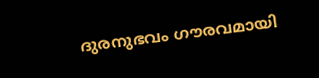ദുരനുഭവം ഗൗരവമായി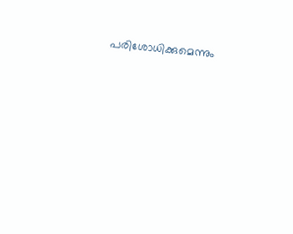പരിശോധിക്കുമെന്നും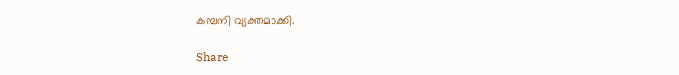കമ്പനി വ്യക്തമാക്കി.

Share